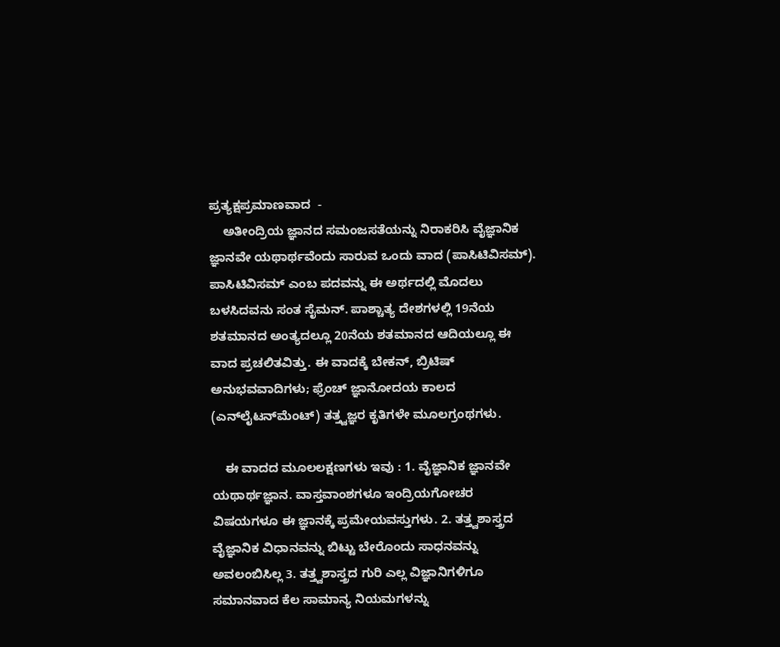ಪ್ರತ್ಯಕ್ಷಪ್ರಮಾಣವಾದ  -
    ಅತೀಂದ್ರಿಯ ಜ್ಞಾನದ ಸಮಂಜಸತೆಯನ್ನು ನಿರಾಕರಿಸಿ ವೈಜ್ಞಾನಿಕ ಜ್ಞಾನವೇ ಯಥಾರ್ಥವೆಂದು ಸಾರುವ ಒಂದು ವಾದ (ಪಾಸಿಟಿವಿಸಮ್). ಪಾಸಿಟಿವಿಸಮ್ ಎಂಬ ಪದವನ್ನು ಈ ಅರ್ಥದಲ್ಲಿ ಮೊದಲು ಬಳಸಿದವನು ಸಂತ ಸೈಮನ್. ಪಾಶ್ಚಾತ್ಯ ದೇಶಗಳಲ್ಲಿ 19ನೆಯ ಶತಮಾನದ ಅಂತ್ಯದಲ್ಲೂ 20ನೆಯ ಶತಮಾನದ ಆದಿಯಲ್ಲೂ ಈ ವಾದ ಪ್ರಚಲಿತವಿತ್ತು. ಈ ವಾದಕ್ಕೆ ಬೇಕನ್, ಬ್ರಿಟಿಷ್ ಅನುಭವವಾದಿಗಳು; ಫ್ರೆಂಚ್ ಜ್ಞಾನೋದಯ ಕಾಲದ (ಎನ್‍ಲೈಟನ್‍ಮೆಂಟ್) ತತ್ತ್ವಜ್ಞರ ಕೃತಿಗಳೇ ಮೂಲಗ್ರಂಥಗಳು.

    ಈ ವಾದದ ಮೂಲಲಕ್ಷಣಗಳು ಇವು : 1. ವೈಜ್ಞಾನಿಕ ಜ್ಞಾನವೇ ಯಥಾರ್ಥಜ್ಞಾನ. ವಾಸ್ತವಾಂಶಗಳೂ ಇಂದ್ರಿಯಗೋಚರ ವಿಷಯಗಳೂ ಈ ಜ್ಞಾನಕ್ಕೆ ಪ್ರಮೇಯವಸ್ತುಗಳು. 2. ತತ್ತ್ವಶಾಸ್ತ್ರದ ವೈಜ್ಞಾನಿಕ ವಿಧಾನವನ್ನು ಬಿಟ್ಟು ಬೇರೊಂದು ಸಾಧನವನ್ನು ಅವಲಂಬಿಸಿಲ್ಲ 3. ತತ್ತ್ವಶಾಸ್ತ್ರದ ಗುರಿ ಎಲ್ಲ ವಿಜ್ಞಾನಿಗಳಿಗೂ ಸಮಾನವಾದ ಕೆಲ ಸಾಮಾನ್ಯ ನಿಯಮಗಳನ್ನು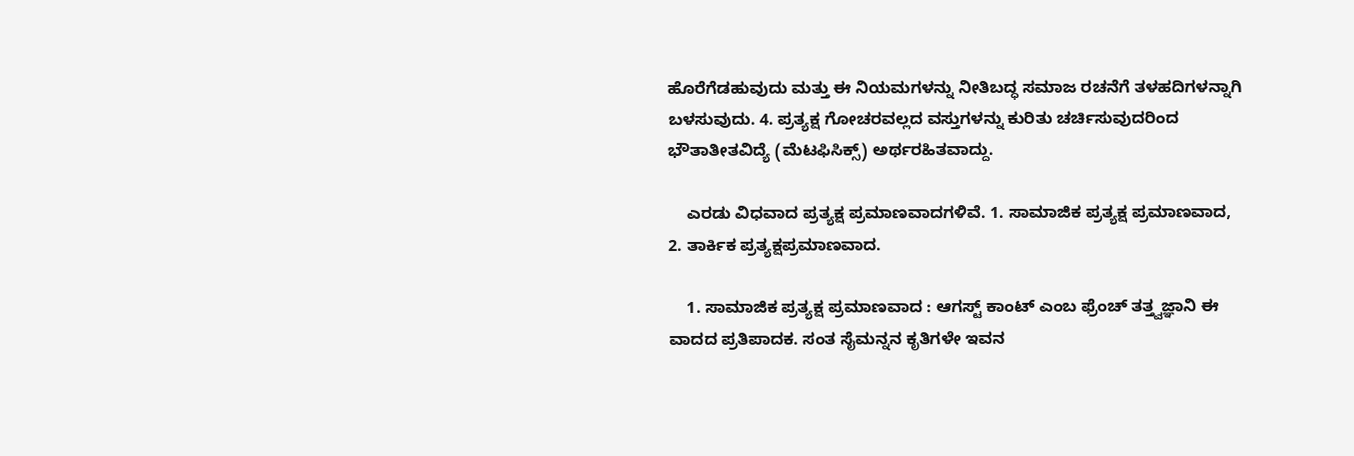ಹೊರೆಗೆಡಹುವುದು ಮತ್ತು ಈ ನಿಯಮಗಳನ್ನು ನೀತಿಬದ್ಧ ಸಮಾಜ ರಚನೆಗೆ ತಳಹದಿಗಳನ್ನಾಗಿ ಬಳಸುವುದು. 4. ಪ್ರತ್ಯಕ್ಷ ಗೋಚರವಲ್ಲದ ವಸ್ತುಗಳನ್ನು ಕುರಿತು ಚರ್ಚಿಸುವುದರಿಂದ ಭೌತಾತೀತವಿದ್ಯೆ (ಮೆಟಫಿಸಿಕ್ಸ್) ಅರ್ಥರಹಿತವಾದ್ದು.

    ಎರಡು ವಿಧವಾದ ಪ್ರತ್ಯಕ್ಷ ಪ್ರಮಾಣವಾದಗಳಿವೆ. 1. ಸಾಮಾಜಿಕ ಪ್ರತ್ಯಕ್ಷ ಪ್ರಮಾಣವಾದ, 2. ತಾರ್ಕಿಕ ಪ್ರತ್ಯಕ್ಷಪ್ರಮಾಣವಾದ.

    1. ಸಾಮಾಜಿಕ ಪ್ರತ್ಯಕ್ಷ ಪ್ರಮಾಣವಾದ : ಆಗಸ್ಟ್ ಕಾಂಟ್ ಎಂಬ ಫ್ರೆಂಚ್ ತತ್ತ್ವಜ್ಞಾನಿ ಈ ವಾದದ ಪ್ರತಿಪಾದಕ. ಸಂತ ಸೈಮನ್ನನ ಕೃತಿಗಳೇ ಇವನ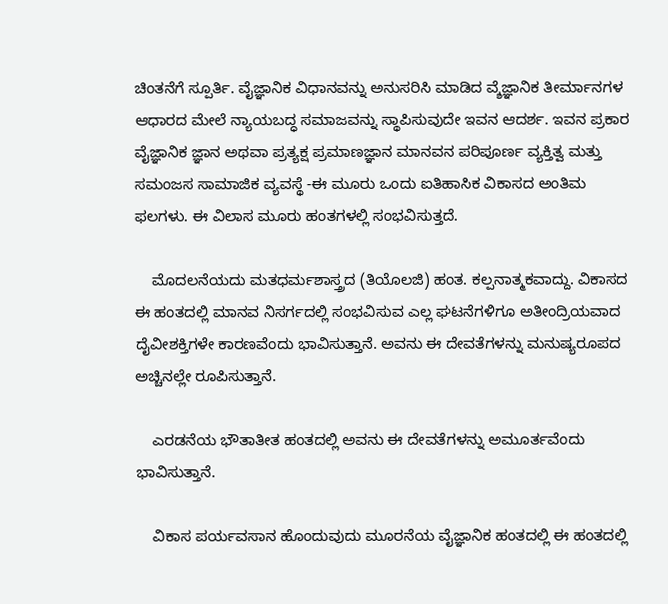ಚಿಂತನೆಗೆ ಸ್ಪೂರ್ತಿ. ವೈಜ್ಞಾನಿಕ ವಿಧಾನವನ್ನು ಅನುಸರಿಸಿ ಮಾಡಿದ ವ್ಶೆಜ್ಞಾನಿಕ ತೀರ್ಮಾನಗಳ ಆಧಾರದ ಮೇಲೆ ನ್ಯಾಯಬದ್ಧ ಸಮಾಜವನ್ನು ಸ್ಥಾಪಿಸುವುದೇ ಇವನ ಆದರ್ಶ. ಇವನ ಪ್ರಕಾರ ವೈಜ್ಞಾನಿಕ ಜ್ಞಾನ ಅಥವಾ ಪ್ರತ್ಯಕ್ಷ ಪ್ರಮಾಣಜ್ಞಾನ ಮಾನವನ ಪರಿಪೂರ್ಣ ವ್ಯಕ್ತಿತ್ವ ಮತ್ತು ಸಮಂಜಸ ಸಾಮಾಜಿಕ ವ್ಯವಸ್ಥೆ -ಈ ಮೂರು ಒಂದು ಐತಿಹಾಸಿಕ ವಿಕಾಸದ ಅಂತಿಮ ಫಲಗಳು. ಈ ವಿಲಾಸ ಮೂರು ಹಂತಗಳಲ್ಲಿ ಸಂಭವಿಸುತ್ತದೆ.

    ಮೊದಲನೆಯದು ಮತಧರ್ಮಶಾಸ್ತ್ರದ (ತಿಯೊಲಜಿ) ಹಂತ. ಕಲ್ಪನಾತ್ಮಕವಾದ್ದು. ವಿಕಾಸದ ಈ ಹಂತದಲ್ಲಿ ಮಾನವ ನಿಸರ್ಗದಲ್ಲಿ ಸಂಭವಿಸುವ ಎಲ್ಲ ಘಟನೆಗಳಿಗೂ ಅತೀಂದ್ರಿಯವಾದ ದೈವೀಶಕ್ತಿಗಳೇ ಕಾರಣವೆಂದು ಭಾವಿಸುತ್ತಾನೆ. ಅವನು ಈ ದೇವತೆಗಳನ್ನು ಮನುಷ್ಯರೂಪದ ಅಚ್ಚಿನಲ್ಲೇ ರೂಪಿಸುತ್ತಾನೆ.

    ಎರಡನೆಯ ಭೌತಾತೀತ ಹಂತದಲ್ಲಿ ಅವನು ಈ ದೇವತೆಗಳನ್ನು ಅಮೂರ್ತವೆಂದು ಭಾವಿಸುತ್ತಾನೆ.

    ವಿಕಾಸ ಪರ್ಯವಸಾನ ಹೊಂದುವುದು ಮೂರನೆಯ ವೈಜ್ಞಾನಿಕ ಹಂತದಲ್ಲಿ ಈ ಹಂತದಲ್ಲಿ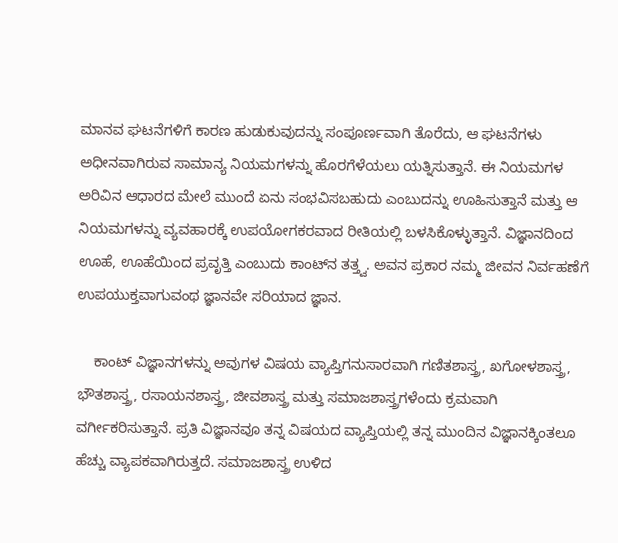ಮಾನವ ಘಟನೆಗಳಿಗೆ ಕಾರಣ ಹುಡುಕುವುದನ್ನು ಸಂಪೂರ್ಣವಾಗಿ ತೊರೆದು, ಆ ಘಟನೆಗಳು ಅಧೀನವಾಗಿರುವ ಸಾಮಾನ್ಯ ನಿಯಮಗಳನ್ನು ಹೊರಗೆಳೆಯಲು ಯತ್ನಿಸುತ್ತಾನೆ. ಈ ನಿಯಮಗಳ ಅರಿವಿನ ಆಧಾರದ ಮೇಲೆ ಮುಂದೆ ಏನು ಸಂಭವಿಸಬಹುದು ಎಂಬುದನ್ನು ಊಹಿಸುತ್ತಾನೆ ಮತ್ತು ಆ ನಿಯಮಗಳನ್ನು ವ್ಯವಹಾರಕ್ಕೆ ಉಪಯೋಗಕರವಾದ ರೀತಿಯಲ್ಲಿ ಬಳಸಿಕೊಳ್ಳುತ್ತಾನೆ. ವಿಜ್ಞಾನದಿಂದ ಊಹೆ, ಊಹೆಯಿಂದ ಪ್ರವೃತ್ತಿ ಎಂಬುದು ಕಾಂಟ್‍ನ ತತ್ತ್ವ. ಅವನ ಪ್ರಕಾರ ನಮ್ಮ ಜೀವನ ನಿರ್ವಹಣೆಗೆ ಉಪಯುಕ್ತವಾಗುವಂಥ ಜ್ಞಾನವೇ ಸರಿಯಾದ ಜ್ಞಾನ.

    ಕಾಂಟ್ ವಿಜ್ಞಾನಗಳನ್ನು ಅವುಗಳ ವಿಷಯ ವ್ಯಾಪ್ತಿಗನುಸಾರವಾಗಿ ಗಣಿತಶಾಸ್ತ್ರ, ಖಗೋಳಶಾಸ್ತ್ರ, ಭೌತಶಾಸ್ತ್ರ, ರಸಾಯನಶಾಸ್ತ್ರ, ಜೀವಶಾಸ್ತ್ರ ಮತ್ತು ಸಮಾಜಶಾಸ್ತ್ರಗಳೆಂದು ಕ್ರಮವಾಗಿ ವರ್ಗೀಕರಿಸುತ್ತಾನೆ. ಪ್ರತಿ ವಿಜ್ಞಾನವೂ ತನ್ನ ವಿಷಯದ ವ್ಯಾಪ್ತಿಯಲ್ಲಿ ತನ್ನ ಮುಂದಿನ ವಿಜ್ಞಾನಕ್ಕಿಂತಲೂ ಹೆಚ್ಚು ವ್ಯಾಪಕವಾಗಿರುತ್ತದೆ. ಸಮಾಜಶಾಸ್ತ್ರ ಉಳಿದ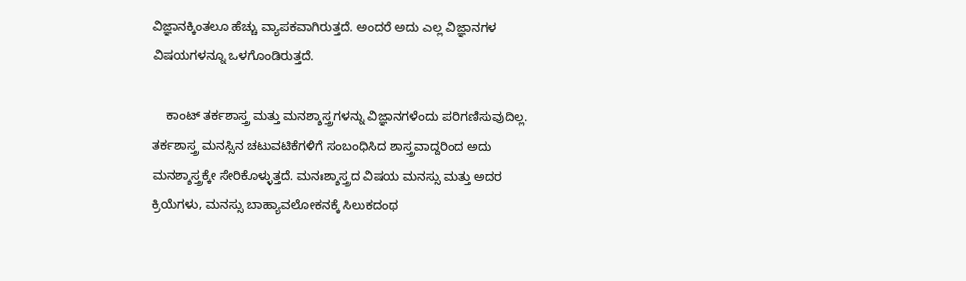ವಿಜ್ಞಾನಕ್ಕಿಂತಲೂ ಹೆಚ್ಚು ವ್ಯಾಪಕವಾಗಿರುತ್ತದೆ. ಅಂದರೆ ಅದು ಎಲ್ಲ ವಿಜ್ಞಾನಗಳ ವಿಷಯಗಳನ್ನೂ ಒಳಗೊಂಡಿರುತ್ತದೆ.

    ಕಾಂಟ್ ತರ್ಕಶಾಸ್ತ್ರ ಮತ್ತು ಮನಶ್ಶಾಸ್ತ್ರಗಳನ್ನು ವಿಜ್ಞಾನಗಳೆಂದು ಪರಿಗಣಿಸುವುದಿಲ್ಲ. ತರ್ಕಶಾಸ್ತ್ರ ಮನಸ್ಸಿನ ಚಟುವಟಿಕೆಗಳಿಗೆ ಸಂಬಂಧಿಸಿದ ಶಾಸ್ತ್ರವಾದ್ದರಿಂದ ಅದು ಮನಶ್ಶಾಸ್ತ್ರಕ್ಕೇ ಸೇರಿಕೊಳ್ಳುತ್ತದೆ. ಮನಃಶ್ಶಾಸ್ತ್ರದ ವಿಷಯ ಮನಸ್ಸು ಮತ್ತು ಅದರ ಕ್ರಿಯೆಗಳು, ಮನಸ್ಸು ಬಾಹ್ಯಾವಲೋಕನಕ್ಕೆ ಸಿಲುಕದಂಥ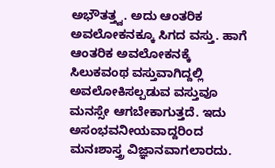ಅಭೌತತ್ತ್ವ. ಅದು ಆಂತರಿಕ ಅವಲೋಕನಕ್ಕೂ ಸಿಗದ ವಸ್ತು. ಹಾಗೆ ಆಂತರಿಕ ಅವಲೋಕನಕ್ಕೆ ಸಿಲುಕವಂಥ ವಸ್ತುವಾಗಿದ್ದಲ್ಲಿ ಅವಲೋಕಿಸಲ್ಪಡುವ ವಸ್ತುವೂ ಮನಸ್ಸೇ ಆಗಬೇಕಾಗುತ್ತದೆ. ಇದು ಅಸಂಭವನೀಯವಾದ್ದರಿಂದ ಮನಃಶಾಸ್ತ್ರ ವಿಜ್ಞಾನವಾಗಲಾರದು.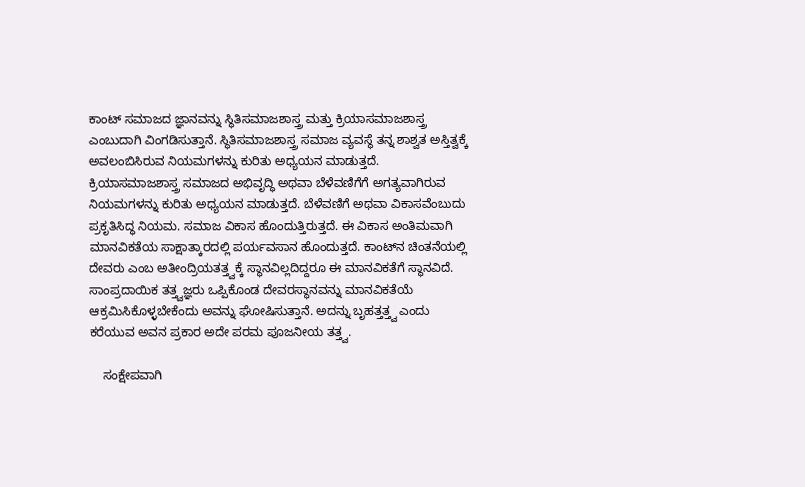ಕಾಂಟ್ ಸಮಾಜದ ಜ್ಞಾನವನ್ನು ಸ್ಥಿತಿಸಮಾಜಶಾಸ್ತ್ರ ಮತ್ತು ಕ್ರಿಯಾಸಮಾಜಶಾಸ್ತ್ರ ಎಂಬುದಾಗಿ ವಿಂಗಡಿಸುತ್ತಾನೆ. ಸ್ಥಿತಿಸಮಾಜಶಾಸ್ತ್ರ ಸಮಾಜ ವ್ಯವಸ್ಥೆ ತನ್ನ ಶಾಶ್ವತ ಅಸ್ತಿತ್ವಕ್ಕೆ ಅವಲಂಬಿಸಿರುವ ನಿಯಮಗಳನ್ನು ಕುರಿತು ಅಧ್ಯಯನ ಮಾಡುತ್ತದೆ. ಕ್ರಿಯಾಸಮಾಜಶಾಸ್ತ್ರ ಸಮಾಜದ ಅಭಿವೃದ್ಧಿ ಅಥವಾ ಬೆಳೆವಣಿಗೆಗೆ ಅಗತ್ಯವಾಗಿರುವ ನಿಯಮಗಳನ್ನು ಕುರಿತು ಅಧ್ಯಯನ ಮಾಡುತ್ತದೆ. ಬೆಳೆವಣಿಗೆ ಅಥವಾ ವಿಕಾಸವೆಂಬುದು ಪ್ರಕೃತಿಸಿದ್ಧ ನಿಯಮ. ಸಮಾಜ ವಿಕಾಸ ಹೊಂದುತ್ತಿರುತ್ತದೆ. ಈ ವಿಕಾಸ ಅಂತಿಮವಾಗಿ ಮಾನವಿಕತೆಯ ಸಾಕ್ಷಾತ್ಕಾರದಲ್ಲಿ ಪರ್ಯವಸಾನ ಹೊಂದುತ್ತದೆ. ಕಾಂಟ್‍ನ ಚಿಂತನೆಯಲ್ಲಿ ದೇವರು ಎಂಬ ಅತೀಂದ್ರಿಯತತ್ತ್ವಕ್ಕೆ ಸ್ಥಾನವಿಲ್ಲದಿದ್ದರೂ ಈ ಮಾನವಿಕತೆಗೆ ಸ್ಥಾನವಿದೆ. ಸಾಂಪ್ರದಾಯಿಕ ತತ್ತ್ವಜ್ಞರು ಒಪ್ಪಿಕೊಂಡ ದೇವರಸ್ಥಾನವನ್ನು ಮಾನವಿಕತೆಯೆ ಆಕ್ರಮಿಸಿಕೊಳ್ಳಬೇಕೆಂದು ಅವನ್ನು ಘೋಷಿಸುತ್ತಾನೆ. ಅದನ್ನು ಬೃಹತ್ತತ್ತ್ವ ಎಂದು ಕರೆಯುವ ಅವನ ಪ್ರಕಾರ ಅದೇ ಪರಮ ಪೂಜನೀಯ ತತ್ತ್ವ.

    ಸಂಕ್ಷೇಪವಾಗಿ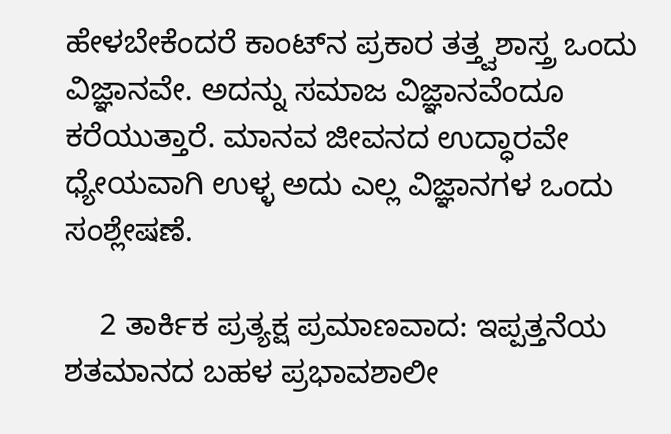ಹೇಳಬೇಕೆಂದರೆ ಕಾಂಟ್‍ನ ಪ್ರಕಾರ ತತ್ತ್ವಶಾಸ್ತ್ರ ಒಂದು ವಿಜ್ಞಾನವೇ. ಅದನ್ನು ಸಮಾಜ ವಿಜ್ಞಾನವೆಂದೂ ಕರೆಯುತ್ತಾರೆ. ಮಾನವ ಜೀವನದ ಉದ್ಧಾರವೇ ಧ್ಯೇಯವಾಗಿ ಉಳ್ಳ ಅದು ಎಲ್ಲ ವಿಜ್ಞಾನಗಳ ಒಂದು ಸಂಶ್ಲೇಷಣೆ.

    2 ತಾರ್ಕಿಕ ಪ್ರತ್ಯಕ್ಷ ಪ್ರಮಾಣವಾದ: ಇಪ್ಪತ್ತನೆಯ ಶತಮಾನದ ಬಹಳ ಪ್ರಭಾವಶಾಲೀ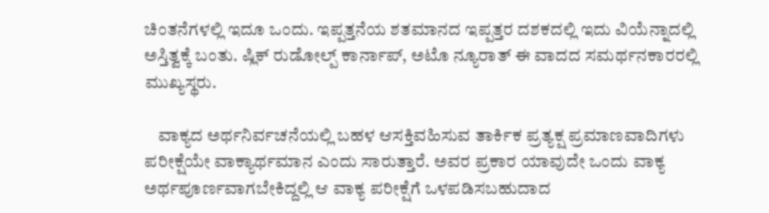ಚಿಂತನೆಗಳಲ್ಲಿ ಇದೂ ಒಂದು. ಇಪ್ಪತ್ತನೆಯ ಶತಮಾನದ ಇಪ್ಪತ್ತರ ದಶಕದಲ್ಲಿ ಇದು ವಿಯೆನ್ನಾದಲ್ಲಿ ಅಸ್ತಿತ್ವಕ್ಕೆ ಬಂತು. ಷ್ಲಿಕ್ ರುಡೋಲ್ಪ್ ಕಾರ್ನಾಪ್, ಅಟೊ ನ್ಯೂರಾತ್ ಈ ವಾದದ ಸಮರ್ಥನಕಾರರಲ್ಲಿ ಮುಖ್ಯಸ್ಥರು.

    ವಾಕ್ಯದ ಅರ್ಥನಿರ್ವಚನೆಯಲ್ಲಿ ಬಹಳ ಆಸಕ್ತಿವಹಿಸುವ ತಾರ್ಕಿಕ ಪ್ರತ್ಯಕ್ಷ ಪ್ರಮಾಣವಾದಿಗಳು ಪರೀಕ್ಷೆಯೇ ವಾಕ್ಯಾರ್ಥಮಾನ ಎಂದು ಸಾರುತ್ತಾರೆ. ಅವರ ಪ್ರಕಾರ ಯಾವುದೇ ಒಂದು ವಾಕ್ಯ ಅರ್ಥಪೂರ್ಣವಾಗಬೇಕಿದ್ದಲ್ಲಿ ಆ ವಾಕ್ಯ ಪರೀಕ್ಷೆಗೆ ಒಳಪಡಿಸಬಹುದಾದ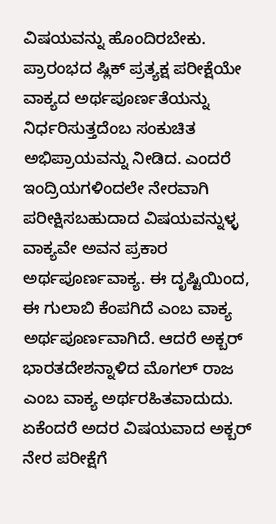ವಿಷಯವನ್ನು ಹೊಂದಿರಬೇಕು. ಪ್ರಾರಂಭದ ಷ್ಲಿಕ್ ಪ್ರತ್ಯಕ್ಷ ಪರೀಕ್ಷೆಯೇ ವಾಕ್ಯದ ಅರ್ಥಪೂರ್ಣತೆಯನ್ನು ನಿರ್ಧರಿಸುತ್ತದೆಂಬ ಸಂಕುಚಿತ ಅಭಿಪ್ರಾಯವನ್ನು ನೀಡಿದ. ಎಂದರೆ ಇಂದ್ರಿಯಗಳಿಂದಲೇ ನೇರವಾಗಿ ಪರೀಕ್ಷಿಸಬಹುದಾದ ವಿಷಯವನ್ನುಳ್ಳ ವಾಕ್ಯವೇ ಅವನ ಪ್ರಕಾರ ಅರ್ಥಪೂರ್ಣವಾಕ್ಯ. ಈ ದೃಷ್ಟಿಯಿಂದ, ಈ ಗುಲಾಬಿ ಕೆಂಪಗಿದೆ ಎಂಬ ವಾಕ್ಯ ಅರ್ಥಪೂರ್ಣವಾಗಿದೆ. ಆದರೆ ಅಕ್ಬರ್ ಭಾರತದೇಶನ್ನಾಳಿದ ಮೊಗಲ್ ರಾಜ ಎಂಬ ವಾಕ್ಯ ಅರ್ಥರಹಿತವಾದುದು. ಏಕೆಂದರೆ ಅದರ ವಿಷಯವಾದ ಅಕ್ಬರ್ ನೇರ ಪರೀಕ್ಷೆಗೆ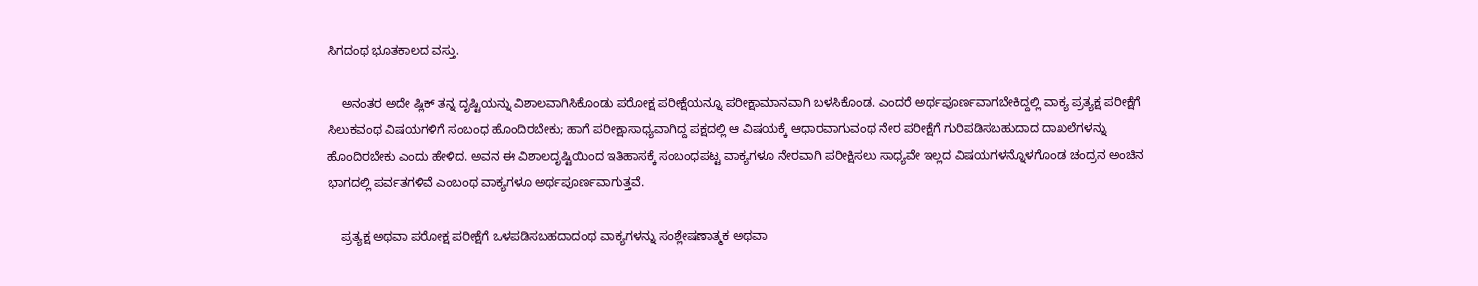ಸಿಗದಂಥ ಭೂತಕಾಲದ ವಸ್ತು.

    ಅನಂತರ ಅದೇ ಷ್ಲಿಕ್ ತನ್ನ ದೃಷ್ಟಿಯನ್ನು ವಿಶಾಲವಾಗಿಸಿಕೊಂಡು ಪರೋಕ್ಷ ಪರೀಕ್ಷೆಯನ್ನೂ ಪರೀಕ್ಷಾಮಾನವಾಗಿ ಬಳಸಿಕೊಂಡ. ಎಂದರೆ ಅರ್ಥಪೂರ್ಣವಾಗಬೇಕಿದ್ದಲ್ಲಿ ವಾಕ್ಯ ಪ್ರತ್ಯಕ್ಷ ಪರೀಕ್ಷೆಗೆ ಸಿಲುಕವಂಥ ವಿಷಯಗಳಿಗೆ ಸಂಬಂಧ ಹೊಂದಿರಬೇಕು; ಹಾಗೆ ಪರೀಕ್ಷಾಸಾಧ್ಯವಾಗಿದ್ದ ಪಕ್ಷದಲ್ಲಿ ಆ ವಿಷಯಕ್ಕೆ ಆಧಾರವಾಗುವಂಥ ನೇರ ಪರೀಕ್ಷೆಗೆ ಗುರಿಪಡಿಸಬಹುದಾದ ದಾಖಲೆಗಳನ್ನು ಹೊಂದಿರಬೇಕು ಎಂದು ಹೇಳಿದ. ಅವನ ಈ ವಿಶಾಲದೃಷ್ಟಿಯಿಂದ ಇತಿಹಾಸಕ್ಕೆ ಸಂಬಂಧಪಟ್ಟ ವಾಕ್ಯಗಳೂ ನೇರವಾಗಿ ಪರೀಕ್ಷಿಸಲು ಸಾಧ್ಯವೇ ಇಲ್ಲದ ವಿಷಯಗಳನ್ನೊಳಗೊಂಡ ಚಂದ್ರನ ಅಂಚಿನ ಭಾಗದಲ್ಲಿ ಪರ್ವತಗಳಿವೆ ಎಂಬಂಥ ವಾಕ್ಯಗಳೂ ಅರ್ಥಪೂರ್ಣವಾಗುತ್ತವೆ.

    ಪ್ರತ್ಯಕ್ಷ ಅಥವಾ ಪರೋಕ್ಷ ಪರೀಕ್ಷೆಗೆ ಒಳಪಡಿಸಬಹದಾದಂಥ ವಾಕ್ಯಗಳನ್ನು ಸಂಶ್ಲೇಷಣಾತ್ಮಕ ಅಥವಾ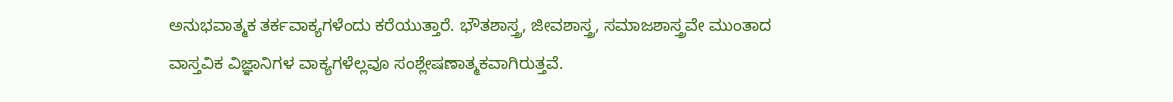ಅನುಭವಾತ್ಮಕ ತರ್ಕವಾಕ್ಯಗಳೆಂದು ಕರೆಯುತ್ತಾರೆ. ಭೌತಶಾಸ್ತ್ರ, ಜೀವಶಾಸ್ತ್ರ, ಸಮಾಜಶಾಸ್ತ್ರವೇ ಮುಂತಾದ ವಾಸ್ತವಿಕ ವಿಜ್ಞಾನಿಗಳ ವಾಕ್ಯಗಳೆಲ್ಲವೂ ಸಂಶ್ಲೇಷಣಾತ್ಮಕವಾಗಿರುತ್ತವೆ.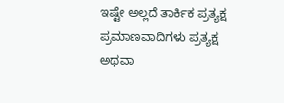ಇಷ್ಟೇ ಅಲ್ಲದೆ ತಾರ್ಕಿಕ ಪ್ರತ್ಯಕ್ಷ ಪ್ರಮಾಣವಾದಿಗಳು ಪ್ರತ್ಯಕ್ಷ ಅಥವಾ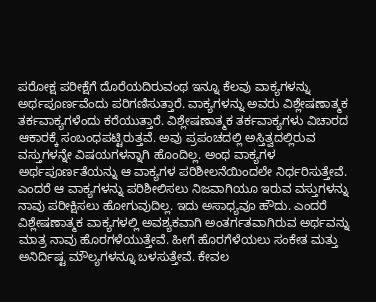ಪರೋಕ್ಷ ಪರೀಕ್ಷೆಗೆ ದೊರೆಯದಿರುವಂಥ ಇನ್ನೂ ಕೆಲವು ವಾಕ್ಯಗಳನ್ನು ಅರ್ಥಪೂರ್ಣವೆಂದು ಪರಿಗಣಿಸುತ್ತಾರೆ. ವಾಕ್ಯಗಳನ್ನು ಅವರು ವಿಶ್ಲೇಷಣಾತ್ಮಕ ತರ್ಕವಾಕ್ಯಗಳೆಂದು ಕರೆಯುತ್ತಾರೆ. ವಿಶ್ಲೇಷಣಾತ್ಮಕ ತರ್ಕವಾಕ್ಯಗಳು ವಿಚಾರದ ಆಕಾರಕ್ಕೆ ಸಂಬಂಧಪಟ್ಟಿರುತ್ತವೆ. ಅವು ಪ್ರಪಂಚದಲ್ಲಿ ಅಸ್ತಿತ್ವದಲ್ಲಿರುವ ವಸ್ತುಗಳನ್ನೇ ವಿಷಯಗಳನ್ನಾಗಿ ಹೊಂದಿಲ್ಲ. ಅಂಥ ವಾಕ್ಯಗಳ ಅರ್ಥಪೂರ್ಣತೆಯನ್ನು ಆ ವಾಕ್ಯಗಳ ಪರಿಶೀಲನೆಯಿಂದಲೇ ನಿರ್ಧರಿಸುತ್ತೇವೆ. ಎಂದರೆ ಆ ವಾಕ್ಯಗಳನ್ನು ಪರಿಶೀಲಿಸಲು ನಿಜವಾಗಿಯೂ ಇರುವ ವಸ್ತುಗಳನ್ನು ನಾವು ಪರೀಕ್ಷಿಸಲು ಹೋಗುವುದಿಲ್ಲ. ಇದು ಅಸಾಧ್ಯವೂ ಹೌದು. ಎಂದರೆ ವಿಶ್ಲೇಷಣಾತ್ಮಕ ವಾಕ್ಯಗಳಲ್ಲಿ ಅವಶ್ಯಕವಾಗಿ ಅಂತರ್ಗತವಾಗಿರುವ ಅರ್ಥವನ್ನು ಮಾತ್ರ ನಾವು ಹೊರಗಳೆಯುತ್ತೇವೆ. ಹೀಗೆ ಹೊರಗೆಳೆಯಲು ಸಂಕೇತ ಮತ್ತು ಅನಿರ್ದಿಷ್ಟ ಮೌಲ್ಯಗಳನ್ನೂ ಬಳಸುತ್ತೇವೆ. ಕೇವಲ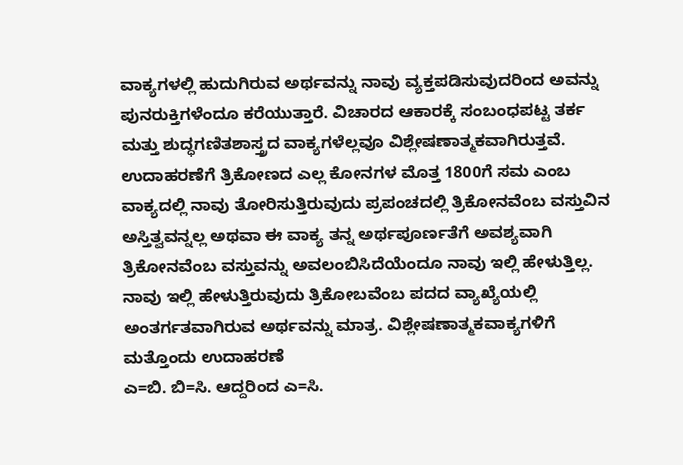ವಾಕ್ಯಗಳಲ್ಲಿ ಹುದುಗಿರುವ ಅರ್ಥವನ್ನು ನಾವು ವ್ಯಕ್ತಪಡಿಸುವುದರಿಂದ ಅವನ್ನು ಪುನರುಕ್ತಿಗಳೆಂದೂ ಕರೆಯುತ್ತಾರೆ. ವಿಚಾರದ ಆಕಾರಕ್ಕೆ ಸಂಬಂಧಪಟ್ಟ ತರ್ಕ ಮತ್ತು ಶುದ್ಧಗಣಿತಶಾಸ್ತ್ರದ ವಾಕ್ಯಗಳೆಲ್ಲವೂ ವಿಶ್ಲೇಷಣಾತ್ಮಕವಾಗಿರುತ್ತವೆ. ಉದಾಹರಣೆಗೆ ತ್ರಿಕೋಣದ ಎಲ್ಲ ಕೋನಗಳ ಮೊತ್ತ 1800ಗೆ ಸಮ ಎಂಬ ವಾಕ್ಯದಲ್ಲಿ ನಾವು ತೋರಿಸುತ್ತಿರುವುದು ಪ್ರಪಂಚದಲ್ಲಿ ತ್ರಿಕೋನವೆಂಬ ವಸ್ತುವಿನ ಅಸ್ತಿತ್ವವನ್ನಲ್ಲ ಅಥವಾ ಈ ವಾಕ್ಯ ತನ್ನ ಅರ್ಥಪೂರ್ಣತೆಗೆ ಅವಶ್ಯವಾಗಿ ತ್ರಿಕೋನವೆಂಬ ವಸ್ತುವನ್ನು ಅವಲಂಬಿಸಿದೆಯೆಂದೂ ನಾವು ಇಲ್ಲಿ ಹೇಳುತ್ತಿಲ್ಲ. ನಾವು ಇಲ್ಲಿ ಹೇಳುತ್ತಿರುವುದು ತ್ರಿಕೋಬವೆಂಬ ಪದದ ವ್ಯಾಖ್ಯೆಯಲ್ಲಿ ಅಂತರ್ಗತವಾಗಿರುವ ಅರ್ಥವನ್ನು ಮಾತ್ರ. ವಿಶ್ಲೇಷಣಾತ್ಮಕವಾಕ್ಯಗಳಿಗೆ ಮತ್ತೊಂದು ಉದಾಹರಣೆ
ಎ=ಬಿ. ಬಿ=ಸಿ. ಆದ್ದರಿಂದ ಎ=ಸಿ.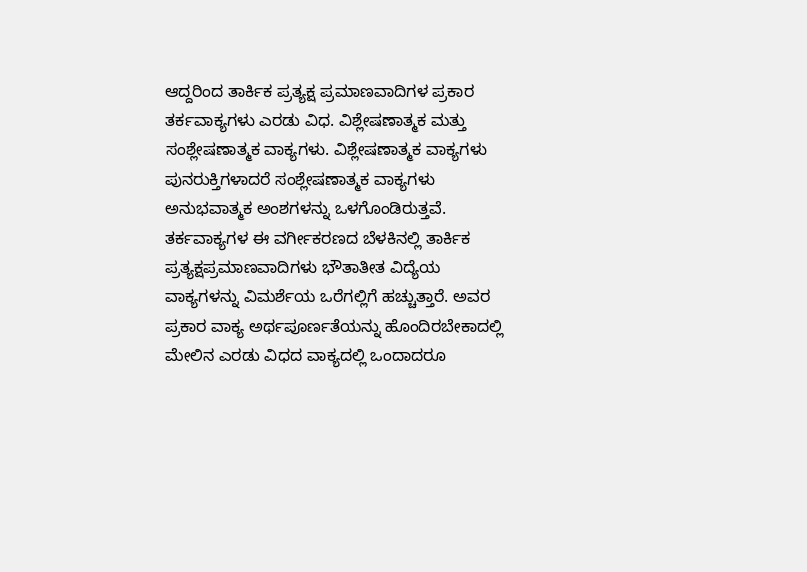ಆದ್ದರಿಂದ ತಾರ್ಕಿಕ ಪ್ರತ್ಯಕ್ಷ ಪ್ರಮಾಣವಾದಿಗಳ ಪ್ರಕಾರ ತರ್ಕವಾಕ್ಯಗಳು ಎರಡು ವಿಧ. ವಿಶ್ಲೇಷಣಾತ್ಮಕ ಮತ್ತು ಸಂಶ್ಲೇಷಣಾತ್ಮಕ ವಾಕ್ಯಗಳು. ವಿಶ್ಲೇಷಣಾತ್ಮಕ ವಾಕ್ಯಗಳು ಪುನರುಕ್ತಿಗಳಾದರೆ ಸಂಶ್ಲೇಷಣಾತ್ಮಕ ವಾಕ್ಯಗಳು ಅನುಭವಾತ್ಮಕ ಅಂಶಗಳನ್ನು ಒಳಗೊಂಡಿರುತ್ತವೆ. ತರ್ಕವಾಕ್ಯಗಳ ಈ ವರ್ಗೀಕರಣದ ಬೆಳಕಿನಲ್ಲಿ ತಾರ್ಕಿಕ ಪ್ರತ್ಯಕ್ಷಪ್ರಮಾಣವಾದಿಗಳು ಭೌತಾತೀತ ವಿದ್ಯೆಯ ವಾಕ್ಯಗಳನ್ನು ವಿಮರ್ಶೆಯ ಒರೆಗಲ್ಲಿಗೆ ಹಚ್ಚುತ್ತಾರೆ. ಅವರ ಪ್ರಕಾರ ವಾಕ್ಯ ಅರ್ಥಪೂರ್ಣತೆಯನ್ನು ಹೊಂದಿರಬೇಕಾದಲ್ಲಿ ಮೇಲಿನ ಎರಡು ವಿಧದ ವಾಕ್ಯದಲ್ಲಿ ಒಂದಾದರೂ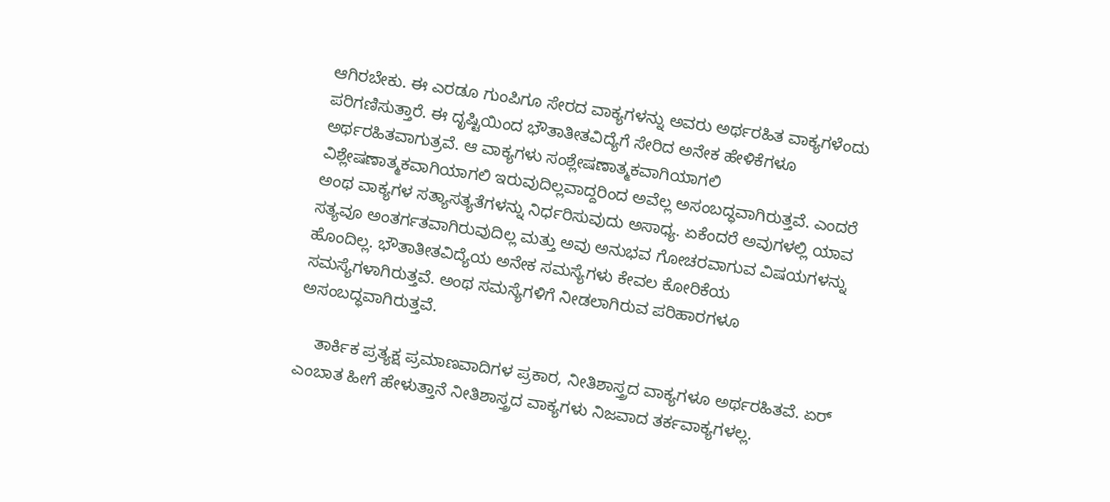ಆಗಿರಬೇಕು. ಈ ಎರಡೂ ಗುಂಪಿಗೂ ಸೇರದ ವಾಕ್ಯಗಳನ್ನು ಅವರು ಅರ್ಥರಹಿತ ವಾಕ್ಯಗಳೆಂದು ಪರಿಗಣಿಸುತ್ತಾರೆ. ಈ ದೃಷ್ಟಿಯಿಂದ ಭೌತಾತೀತವಿದ್ಯೆಗೆ ಸೇರಿದ ಅನೇಕ ಹೇಳಿಕೆಗಳೂ ಅರ್ಥರಹಿತವಾಗುತ್ರವೆ. ಆ ವಾಕ್ಯಗಳು ಸಂಶ್ಲೇಷಣಾತ್ಮಕವಾಗಿಯಾಗಲಿ ವಿಶ್ಲೇಷಣಾತ್ಮಕವಾಗಿಯಾಗಲಿ ಇರುವುದಿಲ್ಲವಾದ್ದರಿಂದ ಅವೆಲ್ಲ ಅಸಂಬದ್ಧವಾಗಿರುತ್ತವೆ. ಎಂದರೆ ಅಂಥ ವಾಕ್ಯಗಳ ಸತ್ಯಾಸತ್ಯತೆಗಳನ್ನು ನಿರ್ಧರಿಸುವುದು ಅಸಾಧ್ಯ. ಏಕೆಂದರೆ ಅವುಗಳಲ್ಲಿ ಯಾವ ಸತ್ಯವೂ ಅಂತರ್ಗತವಾಗಿರುವುದಿಲ್ಲ ಮತ್ತು ಅವು ಅನುಭವ ಗೋಚರವಾಗುವ ವಿಷಯಗಳನ್ನು ಹೊಂದಿಲ್ಲ. ಭೌತಾತೀತವಿದ್ಯೆಯ ಅನೇಕ ಸಮಸ್ಯೆಗಳು ಕೇವಲ ಕೋರಿಕೆಯ ಸಮಸ್ಯೆಗಳಾಗಿರುತ್ತವೆ. ಅಂಥ ಸಮಸ್ಯೆಗಳಿಗೆ ನೀಡಲಾಗಿರುವ ಪರಿಹಾರಗಳೂ ಅಸಂಬದ್ಧವಾಗಿರುತ್ತವೆ.

    ತಾರ್ಕಿಕ ಪ್ರತ್ಯಕ್ಷ ಪ್ರಮಾಣವಾದಿಗಳ ಪ್ರಕಾರ, ನೀತಿಶಾಸ್ತ್ರದ ವಾಕ್ಯಗಳೂ ಅರ್ಥರಹಿತವೆ. ಏರ್ ಎಂಬಾತ ಹೀಗೆ ಹೇಳುತ್ತಾನೆ ನೀತಿಶಾಸ್ತ್ರದ ವಾಕ್ಯಗಳು ನಿಜವಾದ ತರ್ಕವಾಕ್ಯಗಳಲ್ಲ.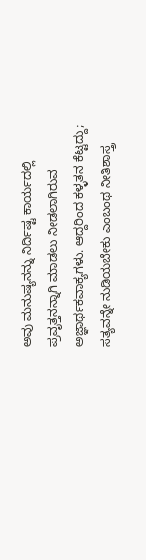ಅವು ಮನುಷ್ಯನನ್ನು ನಿರ್ದಿಷ್ಟ ಕಾರ್ಯದಲ್ಲಿ ಪ್ರವೃತ್ತನನ್ನಾಗಿ ಮಾಡಲು ನೀಡಲಾಗಿರುವ ಅಜ್ಞಾರ್ಥಕವಾಕ್ಯಗಳು. ಆದ್ದರಿಂದ ಕಳ್ಳತನ ಕೆಟ್ಟದ್ದು; ಸತ್ಯವನ್ನೇ ನುಡಿಯಬೇಕು ಎಂಬಂಥ ನೀತಿಶಾಸ್ತ್ರ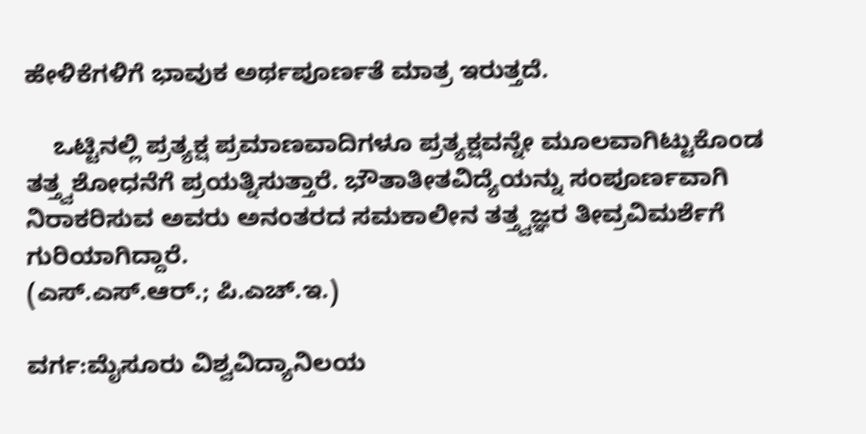ಹೇಳಿಕೆಗಳಿಗೆ ಭಾವುಕ ಅರ್ಥಪೂರ್ಣತೆ ಮಾತ್ರ ಇರುತ್ತದೆ.

    ಒಟ್ಟಿನಲ್ಲಿ ಪ್ರತ್ಯಕ್ಷ ಪ್ರಮಾಣವಾದಿಗಳೂ ಪ್ರತ್ಯಕ್ಷವನ್ನೇ ಮೂಲವಾಗಿಟ್ಟುಕೊಂಡ ತತ್ತ್ವಶೋಧನೆಗೆ ಪ್ರಯತ್ನಿಸುತ್ತಾರೆ. ಭೌತಾತೀತವಿದ್ಯೆಯನ್ನು ಸಂಪೂರ್ಣವಾಗಿ ನಿರಾಕರಿಸುವ ಅವರು ಅನಂತರದ ಸಮಕಾಲೀನ ತತ್ತ್ವಜ್ಞರ ತೀವ್ರವಿಮರ್ಶೆಗೆ ಗುರಿಯಾಗಿದ್ದಾರೆ.
(ಎಸ್.ಎಸ್.ಆರ್.; ಪಿ.ಎಚ್.ಇ.)

ವರ್ಗ:ಮೈಸೂರು ವಿಶ್ವವಿದ್ಯಾನಿಲಯ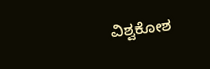ವಿಶ್ವಕೋಶ